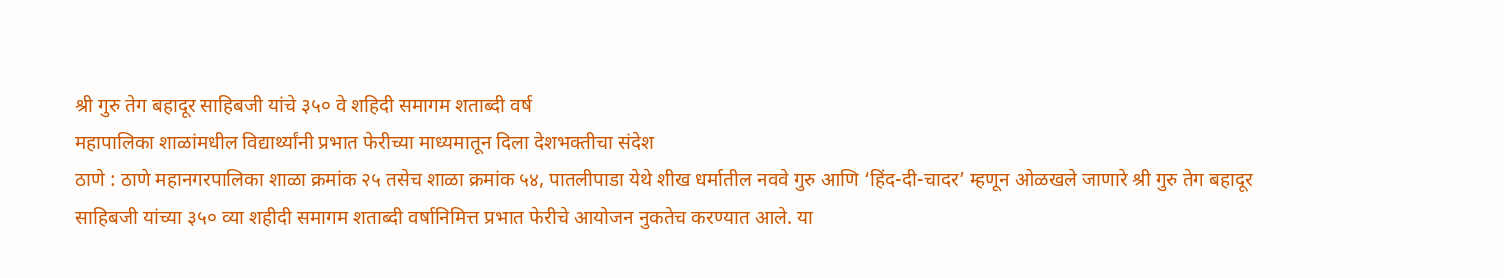श्री गुरु तेग बहादूर साहिबजी यांचे ३५० वे शहिदी समागम शताब्दी वर्ष
महापालिका शाळांमधील विद्यार्थ्यांनी प्रभात फेरीच्या माध्यमातून दिला देशभक्तीचा संदेश
ठाणे : ठाणे महानगरपालिका शाळा क्रमांक २५ तसेच शाळा क्रमांक ५४, पातलीपाडा येथे शीख धर्मातील नववे गुरु आणि ‘हिंद-दी-चादर’ म्हणून ओळखले जाणारे श्री गुरु तेग बहादूर साहिबजी यांच्या ३५० व्या शहीदी समागम शताब्दी वर्षानिमित्त प्रभात फेरीचे आयोजन नुकतेच करण्यात आले. या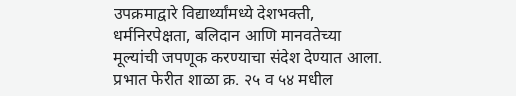उपक्रमाद्वारे विद्यार्थ्यांमध्ये देशभक्ती, धर्मनिरपेक्षता, बलिदान आणि मानवतेच्या मूल्यांची जपणूक करण्याचा संदेश देण्यात आला.
प्रभात फेरीत शाळा क्र. २५ व ५४ मधील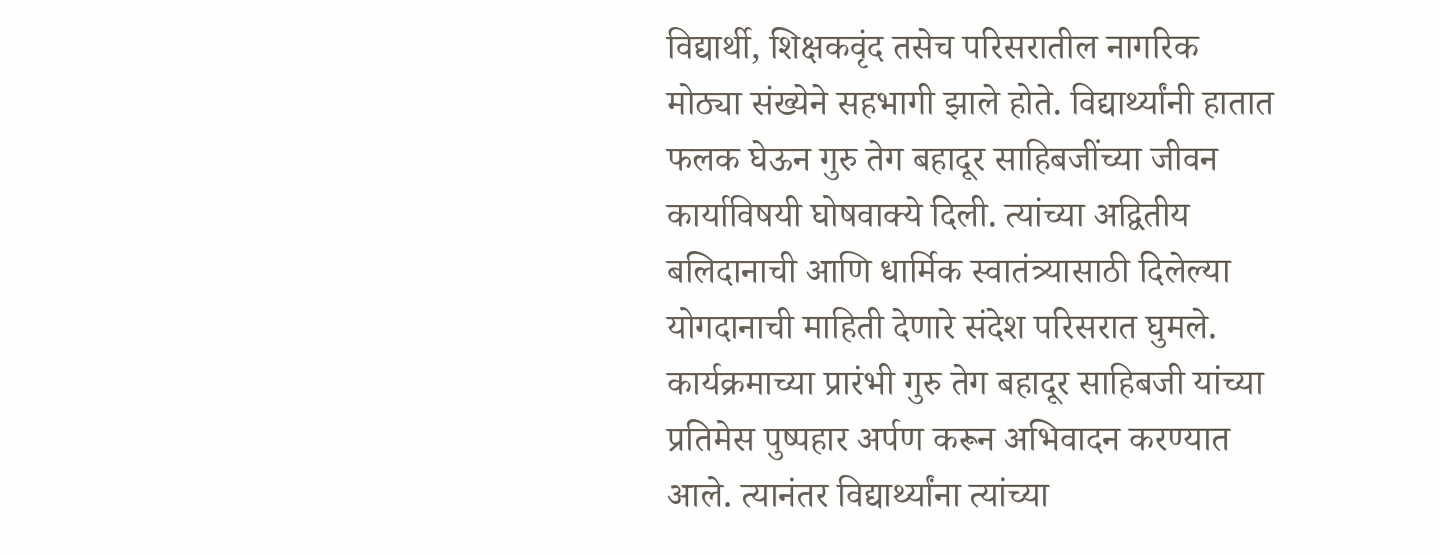विद्यार्थी, शिक्षकवृंद तसेच परिसरातील नागरिक मोठ्या संख्येने सहभागी झाले होते. विद्यार्थ्यांनी हातात फलक घेऊन गुरु तेग बहादूर साहिबजींच्या जीवन कार्याविषयी घोषवाक्ये दिली. त्यांच्या अद्वितीय बलिदानाची आणि धार्मिक स्वातंत्र्यासाठी दिलेल्या योगदानाची माहिती देणारे संदेश परिसरात घुमले.
कार्यक्रमाच्या प्रारंभी गुरु तेग बहादूर साहिबजी यांच्या प्रतिमेस पुष्पहार अर्पण करून अभिवादन करण्यात आले. त्यानंतर विद्यार्थ्यांना त्यांच्या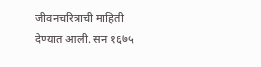जीवनचरित्राची माहिती देण्यात आली. सन १६७५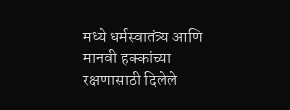मध्ये धर्मस्वातंत्र्य आणि मानवी हक्कांच्या रक्षणासाठी दिलेले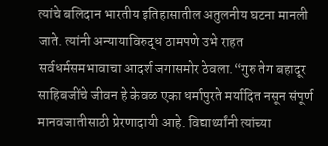त्यांचे बलिदान भारतीय इतिहासातील अतुलनीय घटना मानली जाते. त्यांनी अन्यायाविरुद्ध ठामपणे उभे राहत सर्वधर्मसमभावाचा आदर्श जगासमोर ठेवला.“गुरु तेग बहादूर साहिबजींचे जीवन हे केवळ एका धर्मापुरते मर्यादित नसून संपूर्ण मानवजातीसाठी प्रेरणादायी आहे. विद्यार्थ्यांनी त्यांच्या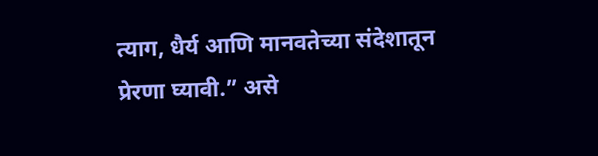त्याग, धैर्य आणि मानवतेच्या संदेशातून प्रेरणा घ्यावी.” असे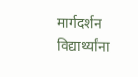मार्गदर्शन विद्यार्थ्यांना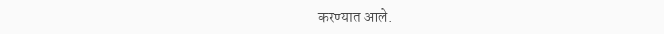करण्यात आले.